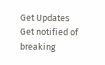Get Updates
Get notified of breaking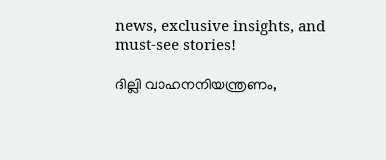news, exclusive insights, and must-see stories!

ദില്ലി വാഹനനിയന്ത്രണം,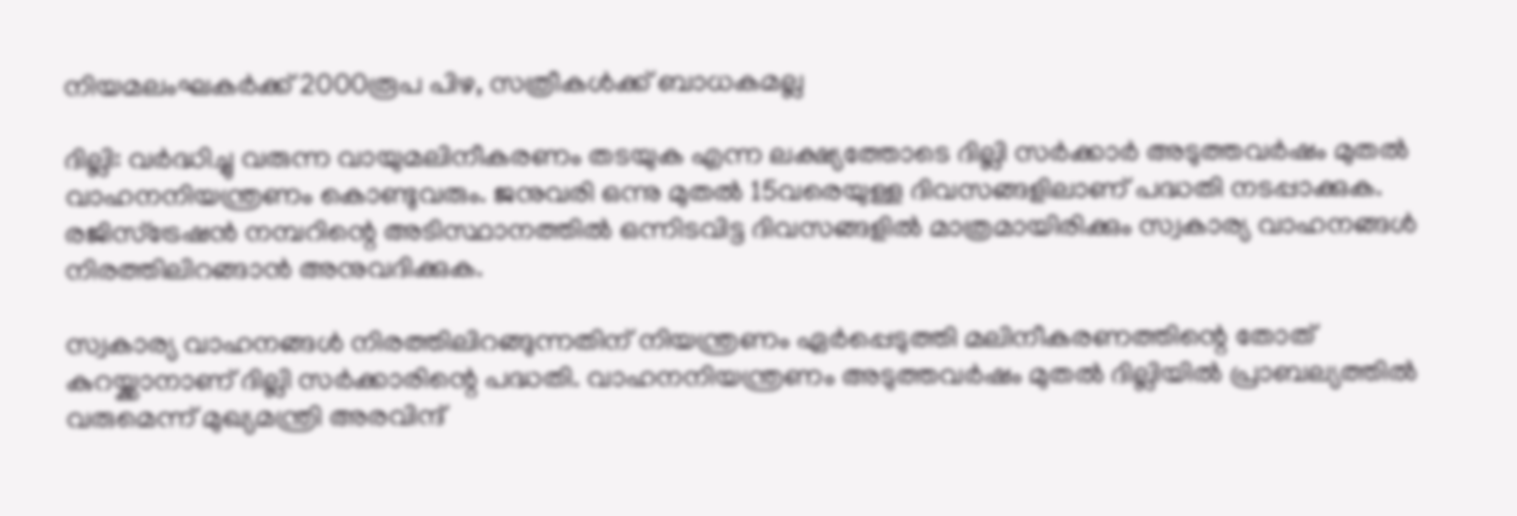നിയമലംഘകര്‍ക്ക് 2000രൂപ പിഴ, സത്രീകള്‍ക്ക് ബാധകമല്ല

ദില്ലി: വര്‍ദ്ധിച്ചു വരുന്ന വായുമലിനീകരണം തടയുക എന്ന ലക്ഷ്യത്തോടെ ദില്ലി സര്‍ക്കാര്‍ അടുത്തവര്‍ഷം മുതല്‍ വാഹനനിയന്ത്രണം കൊണ്ടുവരും. ജനുവരി ഒന്നു മുതല്‍ 15വരെയുള്ള ദിവസങ്ങളിലാണ് പദ്ധതി നടപ്പാക്കുക. രജിസ്‌ട്രേഷന്‍ നമ്പറിന്റെ അടിസ്ഥാനത്തില്‍ ഒന്നിടവിട്ട ദിവസങ്ങളില്‍ മാത്രമായിരിക്കും സ്വകാര്യ വാഹനങ്ങള്‍ നിരത്തിലിറങ്ങാന്‍ അനുവദിക്കുക.

സ്വകാര്യ വാഹനങ്ങള്‍ നിരത്തിലിറങ്ങുന്നതിന് നിയന്ത്രണം ഏര്‍പ്പെടുത്തി മലിനീകരണത്തിന്റെ തോത് കുറയ്ക്കാനാണ് ദില്ലി സര്‍ക്കാരിന്റെ പദ്ധതി. വാഹനനിയന്ത്രണം അടുത്തവര്‍ഷം മുതല്‍ ദില്ലിയില്‍ പ്രാബല്യത്തില്‍ വരുമെന്ന് മുഖ്യമന്ത്രി അരവിന്ദ്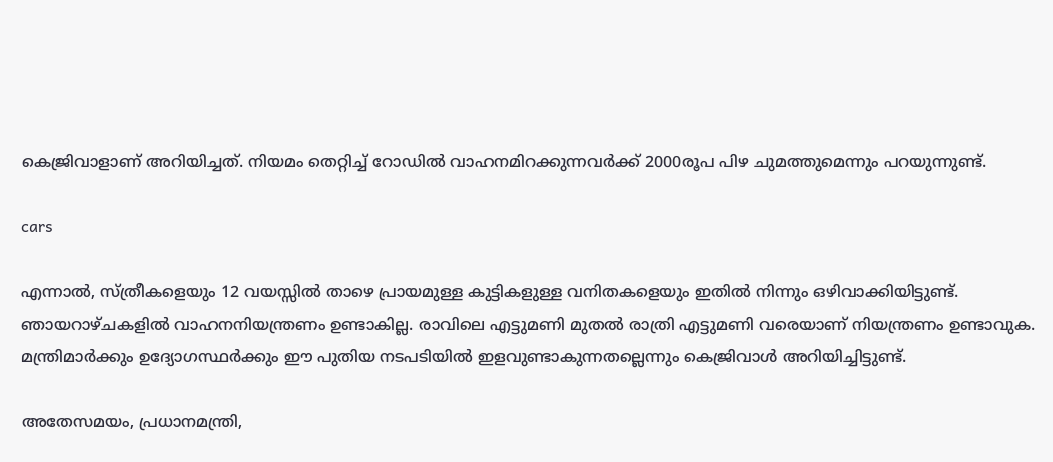കെജ്രിവാളാണ് അറിയിച്ചത്. നിയമം തെറ്റിച്ച് റോഡില്‍ വാഹനമിറക്കുന്നവര്‍ക്ക് 2000രൂപ പിഴ ചുമത്തുമെന്നും പറയുന്നുണ്ട്.

cars

എന്നാല്‍, സ്ത്രീകളെയും 12 വയസ്സില്‍ താഴെ പ്രായമുള്ള കുട്ടികളുള്ള വനിതകളെയും ഇതില്‍ നിന്നും ഒഴിവാക്കിയിട്ടുണ്ട്. ഞായറാഴ്ചകളില്‍ വാഹനനിയന്ത്രണം ഉണ്ടാകില്ല. രാവിലെ എട്ടുമണി മുതല്‍ രാത്രി എട്ടുമണി വരെയാണ് നിയന്ത്രണം ഉണ്ടാവുക. മന്ത്രിമാര്‍ക്കും ഉദ്യോഗസ്ഥര്‍ക്കും ഈ പുതിയ നടപടിയില്‍ ഇളവുണ്ടാകുന്നതല്ലെന്നും കെജ്രിവാള്‍ അറിയിച്ചിട്ടുണ്ട്.

അതേസമയം, പ്രധാനമന്ത്രി,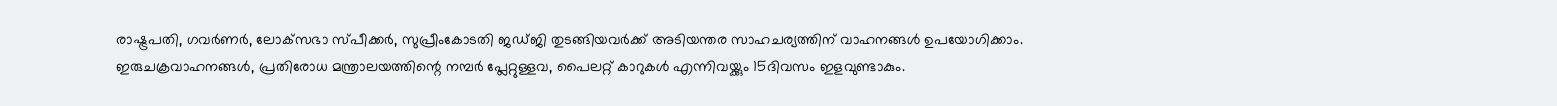രാഷ്ട്രപതി, ഗവര്‍ണര്‍, ലോക്‌സഭാ സ്പീക്കര്‍, സുപ്രീംകോടതി ജഡ്ജി തുടങ്ങിയവര്‍ക്ക് അടിയന്തര സാഹചര്യത്തിന് വാഹനങ്ങള്‍ ഉപയോഗിക്കാം. ഇരുചക്രവാഹനങ്ങള്‍, പ്രതിരോധ മന്ത്രാലയത്തിന്റെ നമ്പര്‍ പ്ലേറ്റുള്ളവ, പൈലറ്റ് കാറുകള്‍ എന്നിവയ്ക്കും 15ദിവസം ഇളവുണ്ടാകും.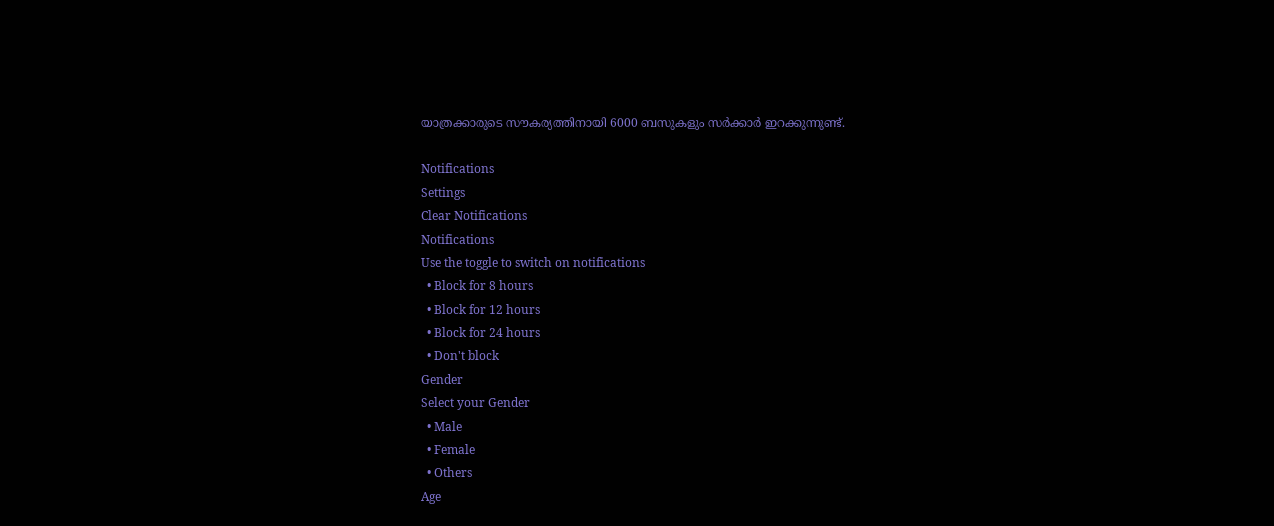യാത്രക്കാരുടെ സൗകര്യത്തിനായി 6000 ബസുകളും സര്‍ക്കാര്‍ ഇറക്കുന്നുണ്ട്.

Notifications
Settings
Clear Notifications
Notifications
Use the toggle to switch on notifications
  • Block for 8 hours
  • Block for 12 hours
  • Block for 24 hours
  • Don't block
Gender
Select your Gender
  • Male
  • Female
  • Others
Age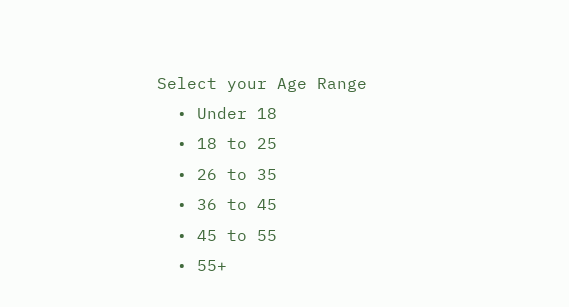Select your Age Range
  • Under 18
  • 18 to 25
  • 26 to 35
  • 36 to 45
  • 45 to 55
  • 55+